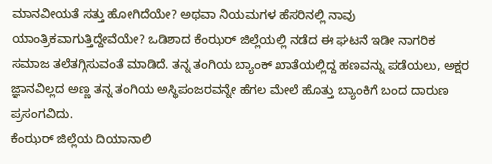ಮಾನವೀಯತೆ ಸತ್ತು ಹೋಗಿದೆಯೇ? ಅಥವಾ ನಿಯಮಗಳ ಹೆಸರಿನಲ್ಲಿ ನಾವು ಯಾಂತ್ರಿಕವಾಗುತ್ತಿದ್ದೇವೆಯೇ? ಒಡಿಶಾದ ಕೆಂಝರ್ ಜಿಲ್ಲೆಯಲ್ಲಿ ನಡೆದ ಈ ಘಟನೆ ಇಡೀ ನಾಗರಿಕ ಸಮಾಜ ತಲೆತಗ್ಗಿಸುವಂತೆ ಮಾಡಿದೆ. ತನ್ನ ತಂಗಿಯ ಬ್ಯಾಂಕ್ ಖಾತೆಯಲ್ಲಿದ್ದ ಹಣವನ್ನು ಪಡೆಯಲು, ಅಕ್ಷರ ಜ್ಞಾನವಿಲ್ಲದ ಅಣ್ಣ ತನ್ನ ತಂಗಿಯ ಅಸ್ಥಿಪಂಜರವನ್ನೇ ಹೆಗಲ ಮೇಲೆ ಹೊತ್ತು ಬ್ಯಾಂಕಿಗೆ ಬಂದ ದಾರುಣ ಪ್ರಸಂಗವಿದು.
ಕೆಂಝರ್ ಜಿಲ್ಲೆಯ ದಿಯಾನಾಲಿ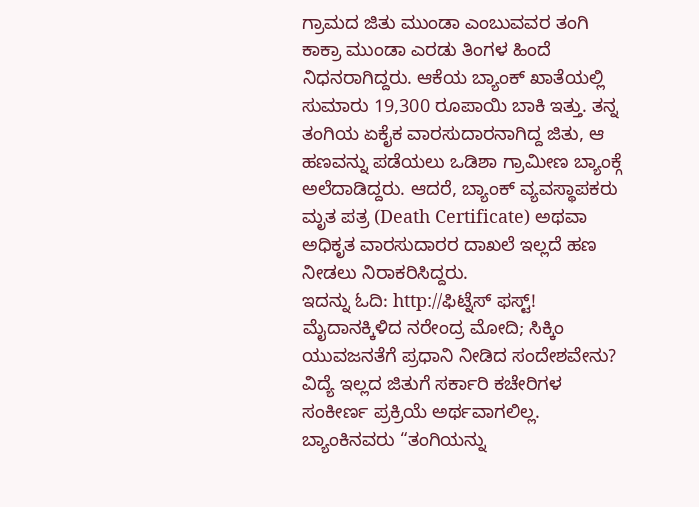ಗ್ರಾಮದ ಜಿತು ಮುಂಡಾ ಎಂಬುವವರ ತಂಗಿ ಕಾಕ್ರಾ ಮುಂಡಾ ಎರಡು ತಿಂಗಳ ಹಿಂದೆ ನಿಧನರಾಗಿದ್ದರು. ಆಕೆಯ ಬ್ಯಾಂಕ್ ಖಾತೆಯಲ್ಲಿ ಸುಮಾರು 19,300 ರೂಪಾಯಿ ಬಾಕಿ ಇತ್ತು. ತನ್ನ ತಂಗಿಯ ಏಕೈಕ ವಾರಸುದಾರನಾಗಿದ್ದ ಜಿತು, ಆ ಹಣವನ್ನು ಪಡೆಯಲು ಒಡಿಶಾ ಗ್ರಾಮೀಣ ಬ್ಯಾಂಕ್ಗೆ ಅಲೆದಾಡಿದ್ದರು. ಆದರೆ, ಬ್ಯಾಂಕ್ ವ್ಯವಸ್ಥಾಪಕರು ಮೃತ ಪತ್ರ (Death Certificate) ಅಥವಾ ಅಧಿಕೃತ ವಾರಸುದಾರರ ದಾಖಲೆ ಇಲ್ಲದೆ ಹಣ ನೀಡಲು ನಿರಾಕರಿಸಿದ್ದರು.
ಇದನ್ನು ಓದಿ: http://ಫಿಟ್ನೆಸ್ ಫಸ್ಟ್! ಮೈದಾನಕ್ಕಿಳಿದ ನರೇಂದ್ರ ಮೋದಿ; ಸಿಕ್ಕಿಂ ಯುವಜನತೆಗೆ ಪ್ರಧಾನಿ ನೀಡಿದ ಸಂದೇಶವೇನು?
ವಿದ್ಯೆ ಇಲ್ಲದ ಜಿತುಗೆ ಸರ್ಕಾರಿ ಕಚೇರಿಗಳ ಸಂಕೀರ್ಣ ಪ್ರಕ್ರಿಯೆ ಅರ್ಥವಾಗಲಿಲ್ಲ. ಬ್ಯಾಂಕಿನವರು “ತಂಗಿಯನ್ನು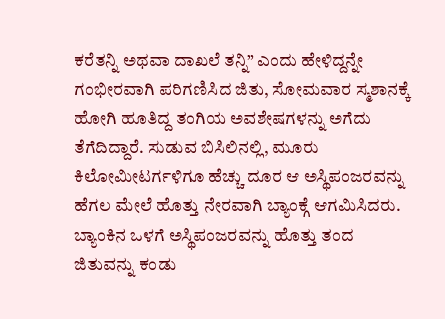ಕರೆತನ್ನಿ ಅಥವಾ ದಾಖಲೆ ತನ್ನಿ” ಎಂದು ಹೇಳಿದ್ದನ್ನೇ ಗಂಭೀರವಾಗಿ ಪರಿಗಣಿಸಿದ ಜಿತು, ಸೋಮವಾರ ಸ್ಮಶಾನಕ್ಕೆ ಹೋಗಿ ಹೂತಿದ್ದ ತಂಗಿಯ ಅವಶೇಷಗಳನ್ನು ಅಗೆದು ತೆಗೆದಿದ್ದಾರೆ. ಸುಡುವ ಬಿಸಿಲಿನಲ್ಲಿ, ಮೂರು ಕಿಲೋಮೀಟರ್ಗಳಿಗೂ ಹೆಚ್ಚು ದೂರ ಆ ಅಸ್ಥಿಪಂಜರವನ್ನು ಹೆಗಲ ಮೇಲೆ ಹೊತ್ತು ನೇರವಾಗಿ ಬ್ಯಾಂಕ್ಗೆ ಆಗಮಿಸಿದರು.
ಬ್ಯಾಂಕಿನ ಒಳಗೆ ಅಸ್ಥಿಪಂಜರವನ್ನು ಹೊತ್ತು ತಂದ ಜಿತುವನ್ನು ಕಂಡು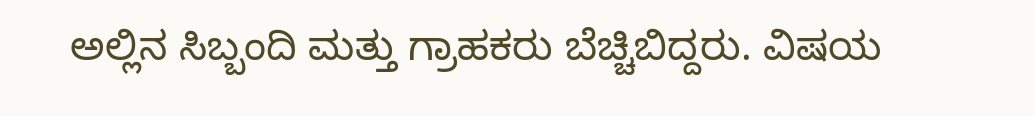ಅಲ್ಲಿನ ಸಿಬ್ಬಂದಿ ಮತ್ತು ಗ್ರಾಹಕರು ಬೆಚ್ಚಿಬಿದ್ದರು. ವಿಷಯ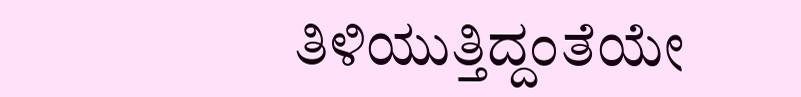ತಿಳಿಯುತ್ತಿದ್ದಂತೆಯೇ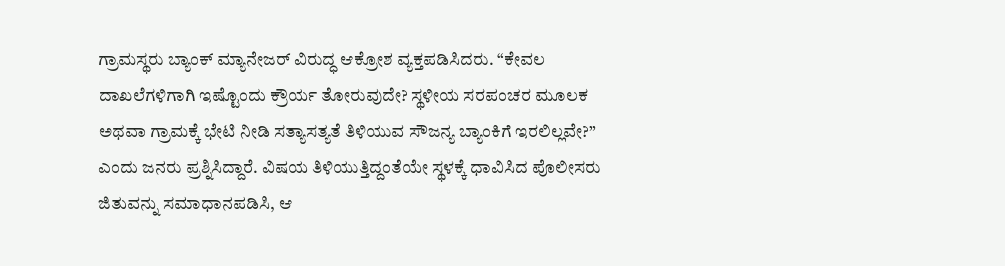ಗ್ರಾಮಸ್ಥರು ಬ್ಯಾಂಕ್ ಮ್ಯಾನೇಜರ್ ವಿರುದ್ಧ ಆಕ್ರೋಶ ವ್ಯಕ್ತಪಡಿಸಿದರು. “ಕೇವಲ ದಾಖಲೆಗಳಿಗಾಗಿ ಇಷ್ಟೊಂದು ಕ್ರೌರ್ಯ ತೋರುವುದೇ? ಸ್ಥಳೀಯ ಸರಪಂಚರ ಮೂಲಕ ಅಥವಾ ಗ್ರಾಮಕ್ಕೆ ಭೇಟಿ ನೀಡಿ ಸತ್ಯಾಸತ್ಯತೆ ತಿಳಿಯುವ ಸೌಜನ್ಯ ಬ್ಯಾಂಕಿಗೆ ಇರಲಿಲ್ಲವೇ?” ಎಂದು ಜನರು ಪ್ರಶ್ನಿಸಿದ್ದಾರೆ. ವಿಷಯ ತಿಳಿಯುತ್ತಿದ್ದಂತೆಯೇ ಸ್ಥಳಕ್ಕೆ ಧಾವಿಸಿದ ಪೊಲೀಸರು ಜಿತುವನ್ನು ಸಮಾಧಾನಪಡಿಸಿ, ಆ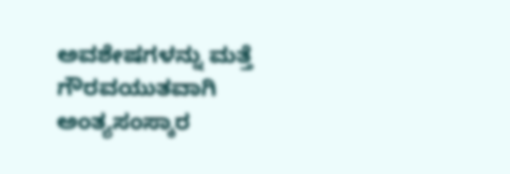ಅವಶೇಷಗಳನ್ನು ಮತ್ತೆ ಗೌರವಯುತವಾಗಿ ಅಂತ್ಯಸಂಸ್ಕಾರ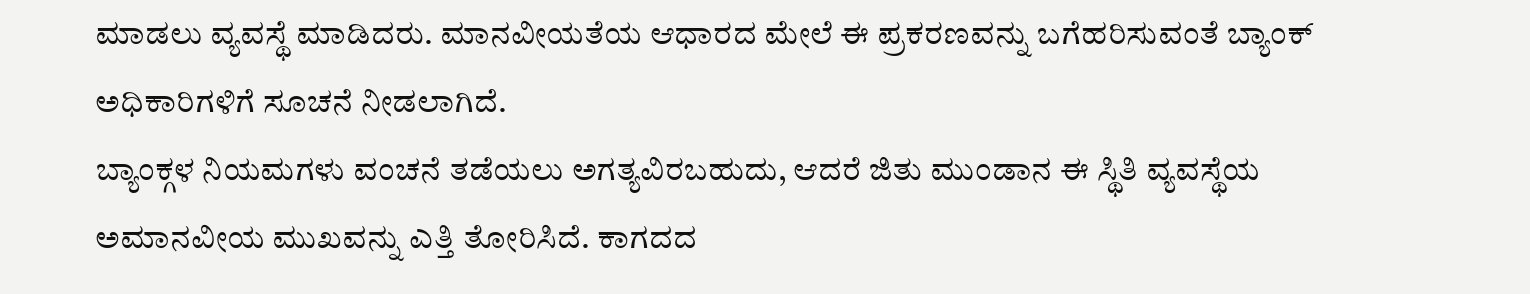ಮಾಡಲು ವ್ಯವಸ್ಥೆ ಮಾಡಿದರು. ಮಾನವೀಯತೆಯ ಆಧಾರದ ಮೇಲೆ ಈ ಪ್ರಕರಣವನ್ನು ಬಗೆಹರಿಸುವಂತೆ ಬ್ಯಾಂಕ್ ಅಧಿಕಾರಿಗಳಿಗೆ ಸೂಚನೆ ನೀಡಲಾಗಿದೆ.
ಬ್ಯಾಂಕ್ಗಳ ನಿಯಮಗಳು ವಂಚನೆ ತಡೆಯಲು ಅಗತ್ಯವಿರಬಹುದು, ಆದರೆ ಜಿತು ಮುಂಡಾನ ಈ ಸ್ಥಿತಿ ವ್ಯವಸ್ಥೆಯ ಅಮಾನವೀಯ ಮುಖವನ್ನು ಎತ್ತಿ ತೋರಿಸಿದೆ. ಕಾಗದದ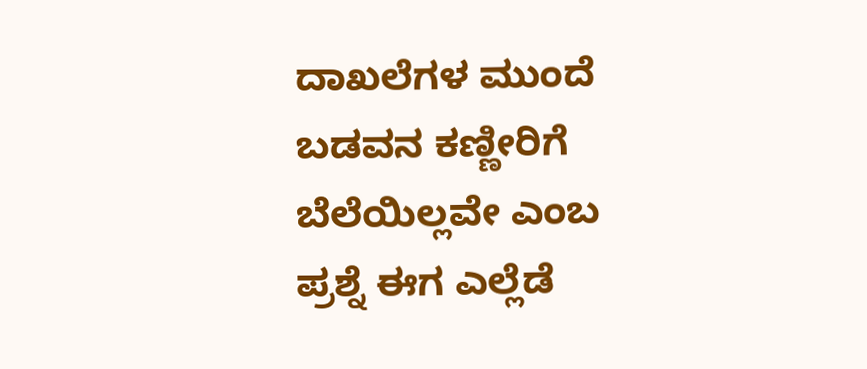ದಾಖಲೆಗಳ ಮುಂದೆ ಬಡವನ ಕಣ್ಣೀರಿಗೆ ಬೆಲೆಯಿಲ್ಲವೇ ಎಂಬ ಪ್ರಶ್ನೆ ಈಗ ಎಲ್ಲೆಡೆ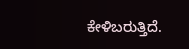ಕೇಳಿಬರುತ್ತಿದೆ.